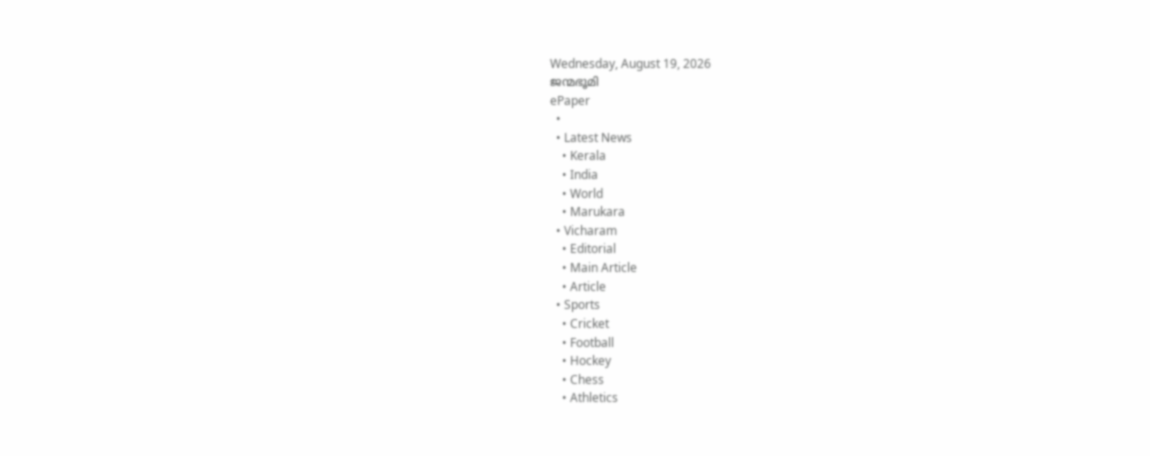Wednesday, August 19, 2026
ജന്മഭൂമി
ePaper
  •
  • Latest News
    • Kerala
    • India
    • World
    • Marukara
  • Vicharam
    • Editorial
    • Main Article
    • Article
  • Sports
    • Cricket
    • Football
    • Hockey
    • Chess
    • Athletics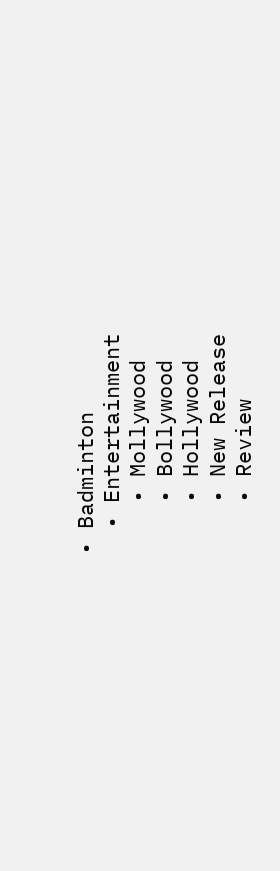• Badminton
  • Entertainment
    • Mollywood
    • Bollywood
    • Hollywood
    • New Release
    • Review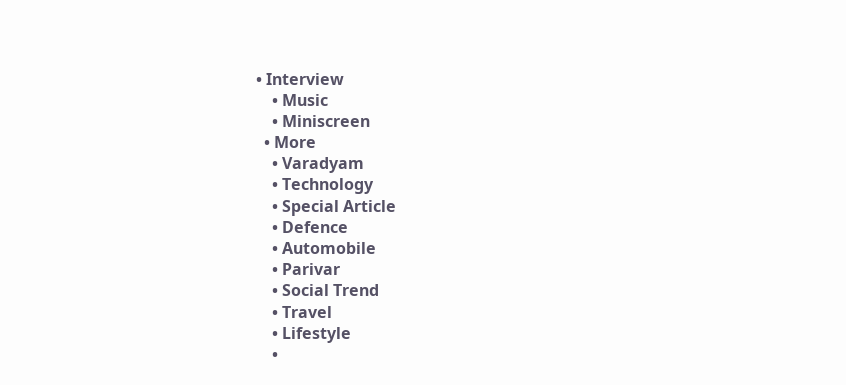• Interview
    • Music
    • Miniscreen
  • More
    • Varadyam
    • Technology
    • Special Article
    • Defence
    • Automobile
    • Parivar
    • Social Trend
    • Travel
    • Lifestyle
    •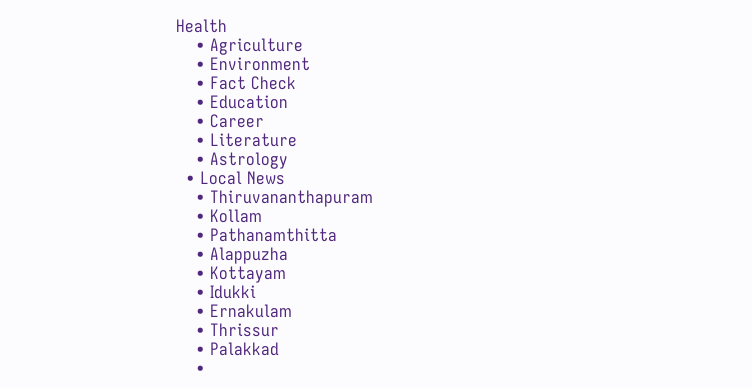Health
    • Agriculture
    • Environment
    • Fact Check
    • Education
    • Career
    • Literature
    • Astrology
  • Local News
    • Thiruvananthapuram
    • Kollam
    • Pathanamthitta
    • Alappuzha
    • Kottayam
    • Idukki
    • Ernakulam
    • Thrissur
    • Palakkad
    •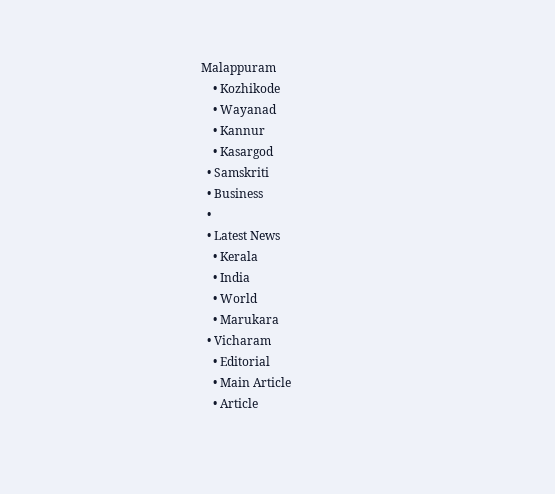Malappuram
    • Kozhikode
    • Wayanad
    • Kannur
    • Kasargod
  • Samskriti
  • Business
  •
  • Latest News
    • Kerala
    • India
    • World
    • Marukara
  • Vicharam
    • Editorial
    • Main Article
    • Article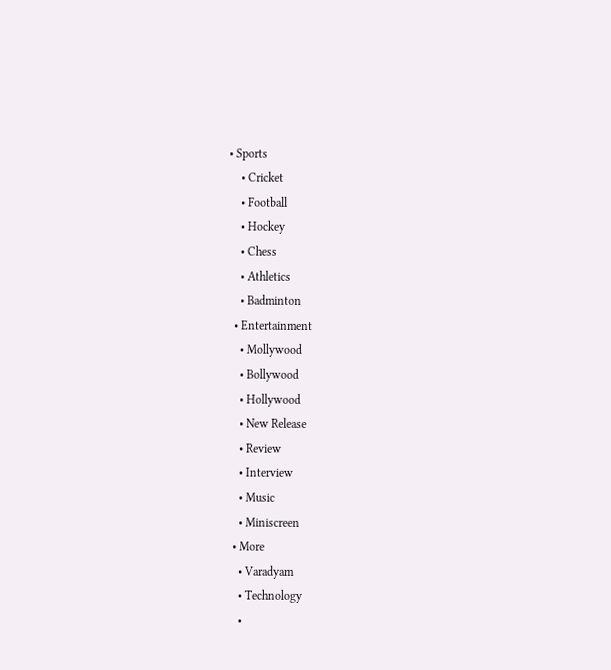• Sports
    • Cricket
    • Football
    • Hockey
    • Chess
    • Athletics
    • Badminton
  • Entertainment
    • Mollywood
    • Bollywood
    • Hollywood
    • New Release
    • Review
    • Interview
    • Music
    • Miniscreen
  • More
    • Varadyam
    • Technology
    •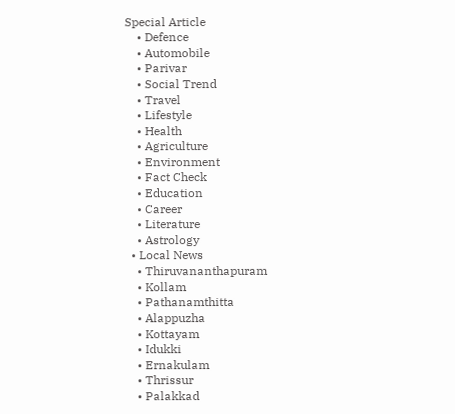Special Article
    • Defence
    • Automobile
    • Parivar
    • Social Trend
    • Travel
    • Lifestyle
    • Health
    • Agriculture
    • Environment
    • Fact Check
    • Education
    • Career
    • Literature
    • Astrology
  • Local News
    • Thiruvananthapuram
    • Kollam
    • Pathanamthitta
    • Alappuzha
    • Kottayam
    • Idukki
    • Ernakulam
    • Thrissur
    • Palakkad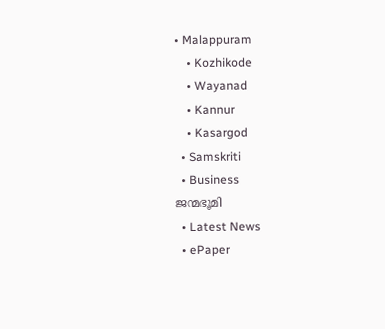• Malappuram
    • Kozhikode
    • Wayanad
    • Kannur
    • Kasargod
  • Samskriti
  • Business
ജന്മഭൂമി
  • Latest News
  • ePaper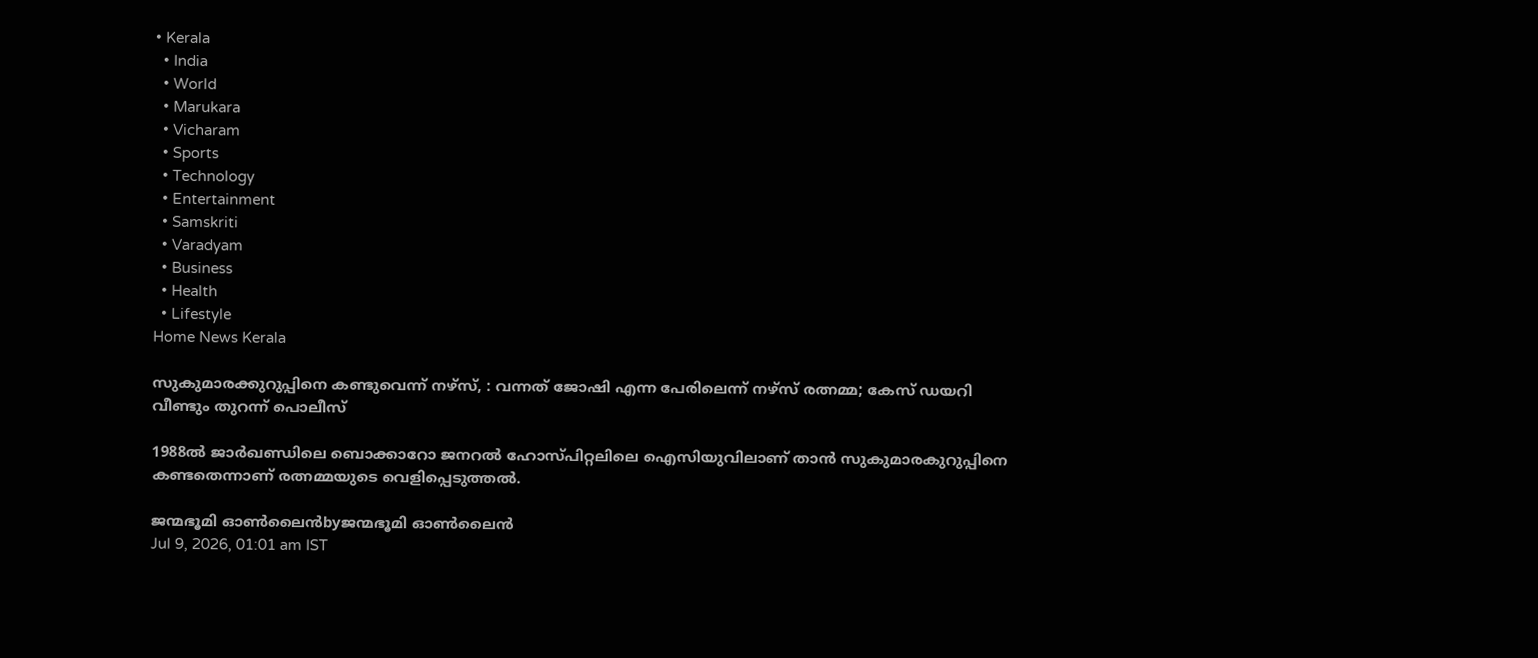• Kerala
  • India
  • World
  • Marukara
  • Vicharam
  • Sports
  • Technology
  • Entertainment
  • Samskriti
  • Varadyam
  • Business
  • Health
  • Lifestyle
Home News Kerala

സുകുമാരക്കുറുപ്പിനെ കണ്ടുവെന്ന് നഴ്സ്, : വന്നത് ജോഷി എന്ന പേരിലെന്ന് നഴ്‌സ് രത്നമ്മ; കേസ് ഡയറി വീണ്ടും തുറന്ന് പൊലീസ്

1988ല്‍ ജാർഖണ്ഡിലെ ബൊക്കാറോ ജനറല്‍ ഹോസ്പിറ്റലിലെ ഐസിയുവിലാണ് താൻ സുകുമാരകുറുപ്പിനെ കണ്ടതെന്നാണ് രത്നമ്മയുടെ വെളിപ്പെടുത്തല്‍.

ജന്മഭൂമി ഓണ്‍ലൈന്‍byജന്മഭൂമി ഓണ്‍ലൈന്‍
Jul 9, 2026, 01:01 am IST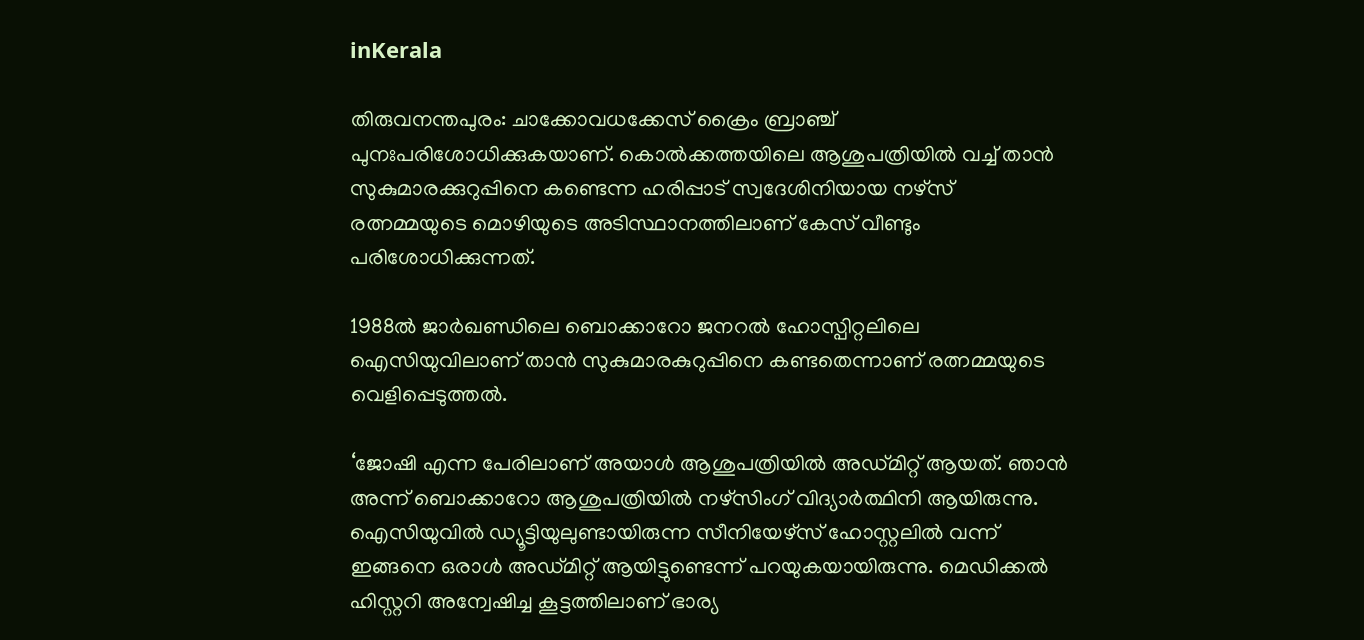inKerala

തിരുവനന്തപുരം: ചാക്കോവധക്കേസ് ക്രൈം ബ്രാഞ്ച് പുനഃപരിശോധിക്കുകയാണ്. കൊല്‍ക്കത്തയിലെ ആശുപത്രിയില്‍ വച്ച്‌ താൻ സുകുമാരക്കുറുപ്പിനെ കണ്ടെന്ന ഹരിപ്പാട് സ്വദേശിനിയായ നഴ്‌സ് രത്നമ്മയുടെ മൊഴിയുടെ അടിസ്ഥാനത്തിലാണ് കേസ് വീണ്ടും പരിശോധിക്കുന്നത്.

1988ല്‍ ജാർഖണ്ഡിലെ ബൊക്കാറോ ജനറല്‍ ഹോസ്പിറ്റലിലെ ഐസിയുവിലാണ് താൻ സുകുമാരകുറുപ്പിനെ കണ്ടതെന്നാണ് രത്നമ്മയുടെ വെളിപ്പെടുത്തല്‍.

‘ജോഷി എന്ന പേരിലാണ് അയാള്‍ ആശുപത്രിയില്‍ അഡ്മിറ്റ് ആയത്. ഞാൻ അന്ന് ബൊക്കാറോ ആശുപത്രിയില്‍ നഴ്സിംഗ് വിദ്യാർത്ഥിനി ആയിരുന്നു. ഐസിയുവില്‍ ഡ്യൂട്ടിയുലുണ്ടായിരുന്ന സീനിയേഴ്സ് ഹോസ്റ്റലില്‍ വന്ന് ഇങ്ങനെ ഒരാള്‍ അഡ്മിറ്റ് ആയിട്ടുണ്ടെന്ന് പറയുകയായിരുന്നു. മെഡിക്കല്‍ ഹിസ്റ്ററി അന്വേഷിച്ച കൂട്ടത്തിലാണ് ഭാര്യ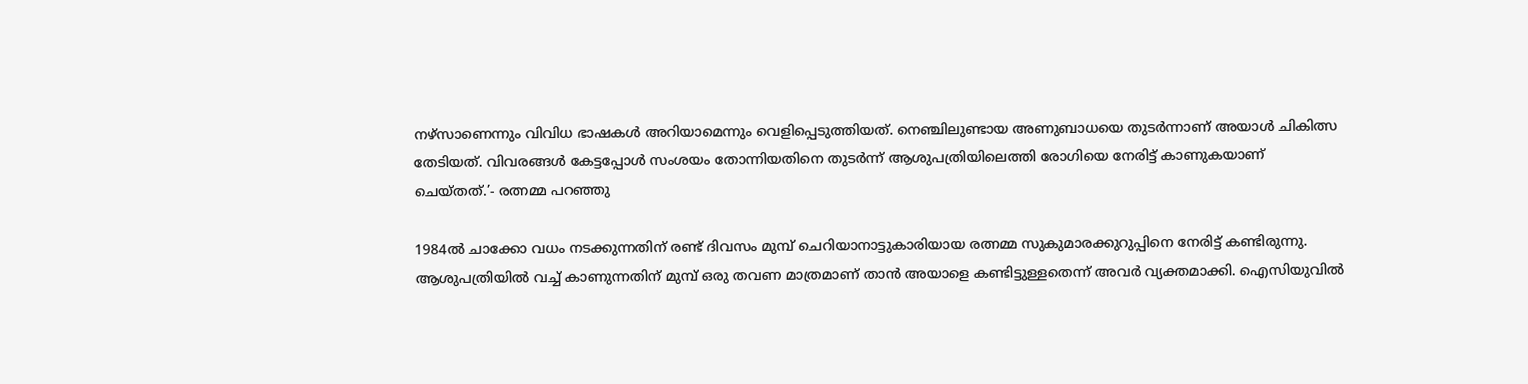നഴ്സാണെന്നും വിവിധ ഭാഷകള്‍ അറിയാമെന്നും വെളിപ്പെടുത്തിയത്. നെഞ്ചിലുണ്ടായ അണുബാധയെ തുടർന്നാണ് അയാള്‍ ചികിത്സ തേടിയത്. വിവരങ്ങള്‍ കേട്ടപ്പോള്‍ സംശയം തോന്നിയതിനെ തുടർന്ന് ആശുപത്രിയിലെത്തി രോഗിയെ നേരിട്ട് കാണുകയാണ് ചെയ്തത്.’- രത്നമ്മ പറഞ്ഞു

1984ല്‍ ചാക്കോ വധം നടക്കുന്നതിന് രണ്ട് ദിവസം മുമ്പ് ചെറിയാനാട്ടുകാരിയായ രത്നമ്മ സുകുമാരക്കുറുപ്പിനെ നേരിട്ട് കണ്ടിരുന്നു. ആശുപത്രിയില്‍ വച്ച്‌ കാണുന്നതിന് മുമ്പ് ഒരു തവണ മാത്രമാണ് താൻ അയാളെ കണ്ടിട്ടുള്ളതെന്ന് അവർ വ്യക്തമാക്കി. ഐസിയുവില്‍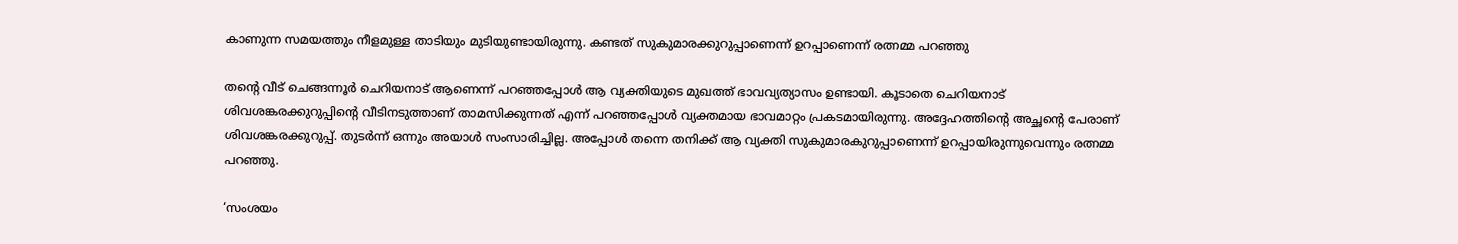കാണുന്ന സമയത്തും നീളമുള്ള താടിയും മുടിയുണ്ടായിരുന്നു. കണ്ടത് സുകുമാരക്കുറുപ്പാണെന്ന് ഉറപ്പാണെന്ന് രത്നമ്മ പറഞ്ഞു

തന്റെ വീട് ചെങ്ങന്നൂർ ചെറിയനാട് ആണെന്ന് പറഞ്ഞപ്പോള്‍ ആ വ്യക്തിയുടെ മുഖത്ത് ഭാവവ്യത്യാസം ഉണ്ടായി. കൂടാതെ ചെറിയനാട് ശിവശങ്കരക്കുറുപ്പിന്റെ വീടിനടുത്താണ് താമസിക്കുന്നത് എന്ന് പറഞ്ഞപ്പോള്‍ വ്യക്തമായ ഭാവമാറ്റം പ്രകടമായിരുന്നു. അദ്ദേഹത്തിന്റെ അച്ഛന്റെ പേരാണ് ശിവശങ്കരക്കുറുപ്പ്. തുടർന്ന് ഒന്നും അയാള്‍ സംസാരിച്ചില്ല. അപ്പോള്‍ തന്നെ തനിക്ക് ആ വ്യക്തി സുകുമാരകുറുപ്പാണെന്ന് ഉറപ്പായിരുന്നുവെന്നും രത്നമ്മ പറഞ്ഞു.

‘സംശയം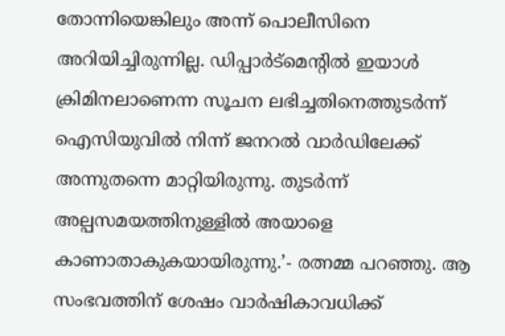തോന്നിയെങ്കിലും അന്ന് പൊലീസിനെ അറിയിച്ചിരുന്നില്ല. ഡിപ്പാർട്മെന്റില്‍ ഇയാള്‍ ക്രിമിനലാണെന്ന സൂചന ലഭിച്ചതിനെത്തുടർന്ന് ഐസിയുവില്‍ നിന്ന് ജനറല്‍ വാർഡിലേക്ക് അന്നുതന്നെ മാറ്റിയിരുന്നു. തുടർന്ന് അല്പസമയത്തിനുള്ളില്‍ അയാളെ കാണാതാകുകയായിരുന്നു.’- രത്നമ്മ പറഞ്ഞു. ആ സംഭവത്തിന് ശേഷം വാർഷികാവധിക്ക്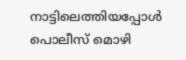നാട്ടിലെത്തിയപ്പോള്‍ പൊലീസ് മൊഴി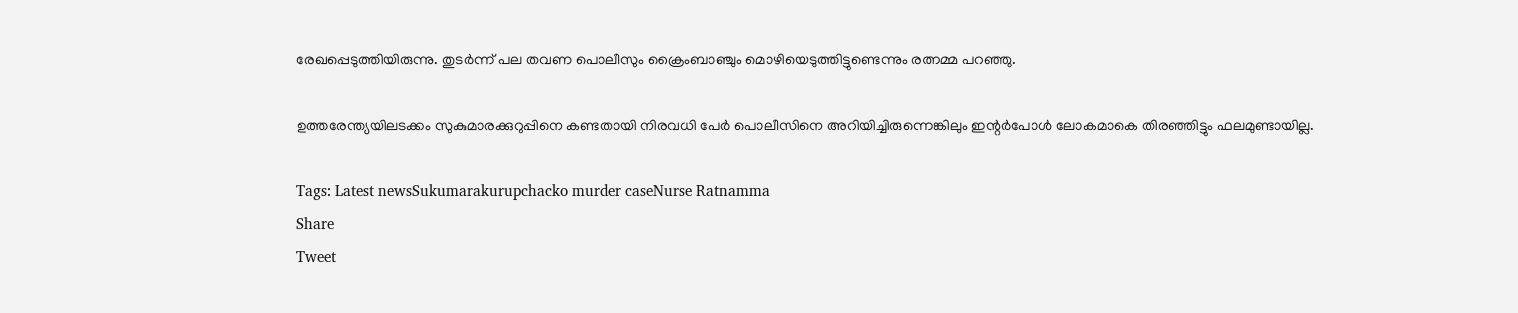രേഖപ്പെടുത്തിയിരുന്നു. തുടർന്ന് പല തവണ പൊലീസും ക്രൈംബാഞ്ചും മൊഴിയെടുത്തിട്ടുണ്ടെന്നും രത്നമ്മ പറഞ്ഞു.

ഉത്തരേന്ത്യയിലടക്കം സുകുമാരക്കുറുപ്പിനെ കണ്ടതായി നിരവധി പേർ പൊലീസിനെ അറിയിച്ചിരുന്നെങ്കിലും ഇന്റർപോള്‍ ലോകമാകെ തിരഞ്ഞിട്ടും ഫലമുണ്ടായില്ല.

Tags: Latest newsSukumarakurupchacko murder caseNurse Ratnamma
Share
Tweet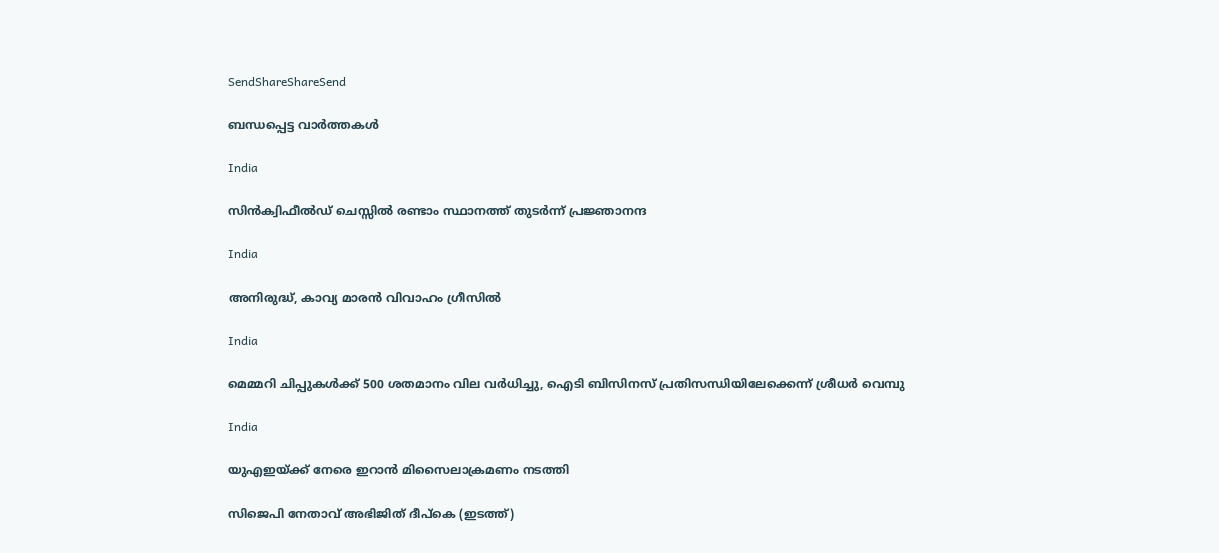SendShareShareSend

ബന്ധപ്പെട്ട വാര്‍ത്തകള്‍

India

സിന്‍ക്വിഫീല്‍ഡ് ചെസ്സില്‍ രണ്ടാം സ്ഥാനത്ത് തുടര്‍ന്ന് പ്രജ്ഞാനന്ദ

India

അനിരുദ്ധ്, കാവ്യ മാരന്‍ വിവാഹം ഗ്രീസില്‍

India

മെമ്മറി ചിപ്പുകള്‍ക്ക് 500 ശതമാനം വില വര്‍ധിച്ചു, ഐടി ബിസിനസ് പ്രതിസന്ധിയിലേക്കെന്ന് ശ്രീധര്‍ വെമ്പു

India

യുഎഇയ്‌ക്ക് നേരെ ഇറാന്‍ മിസൈലാക്രമണം നടത്തി

സിജെപി നേതാവ് അഭിജിത് ദീപ്കെ (ഇടത്ത്)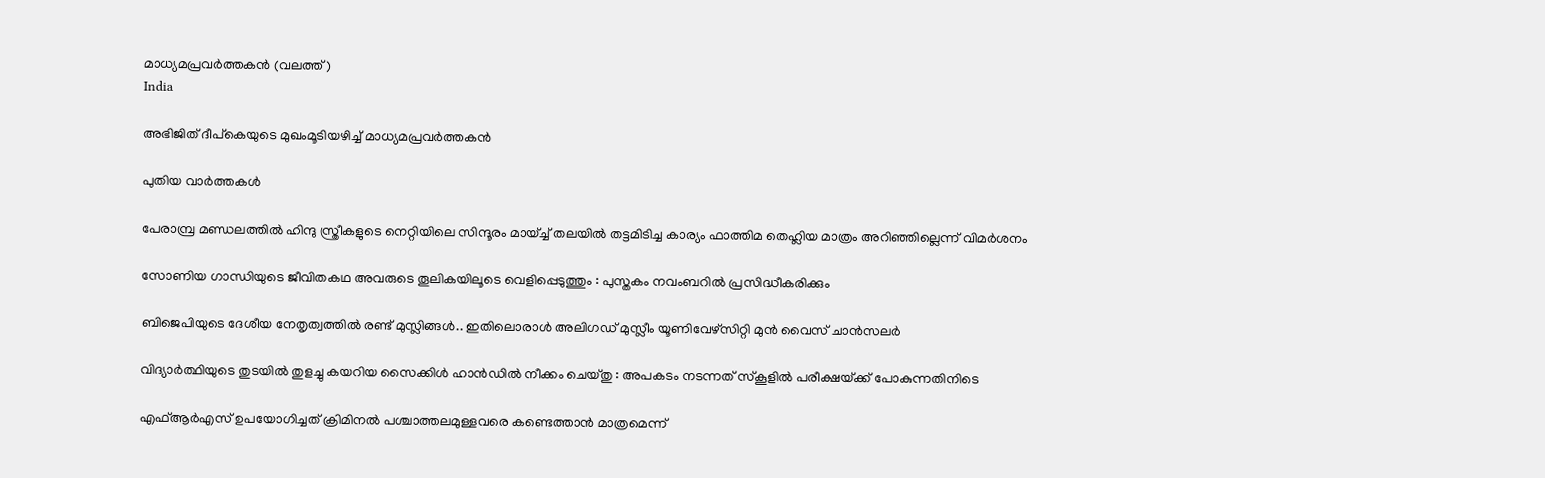മാധ്യമപ്രവര്‍ത്തകന്‍ (വലത്ത്)
India

അഭിജിത് ദീപ്കെയുടെ മുഖംമൂടിയഴിച്ച് മാധ്യമപ്രവര്‍ത്തകന്‍

പുതിയ വാര്‍ത്തകള്‍

പേരാമ്പ്ര മണ്ഡലത്തില്‍ ഹിന്ദു സ്ത്രീകളുടെ നെറ്റിയിലെ സിന്ദൂരം മായ്ച്ച് തലയിൽ തട്ടമിടിച്ച കാര്യം ഫാത്തിമ തെഹ്ലിയ മാത്രം അറിഞ്ഞില്ലെന്ന് വിമര്‍ശനം

സോണിയ ഗാന്ധിയുടെ ജീവിതകഥ അവരുടെ തൂലികയിലൂടെ വെളിപ്പെടുത്തും : പുസ്തകം നവംബറിൽ പ്രസിദ്ധീകരിക്കും

ബിജെപിയുടെ ദേശീയ നേതൃത്വത്തില്‍ രണ്ട് മുസ്ലിങ്ങള്‍.. ഇതിലൊരാള്‍ അലിഗഡ് മുസ്ലീം യൂണിവേഴ്സിറ്റി മുന്‍ വൈസ് ചാന്‍സലര്‍

വിദ്യാർത്ഥിയുടെ തുടയിൽ തുളച്ചു കയറിയ സൈക്കിൾ ഹാൻഡിൽ നീക്കം ചെയ്തു : അപകടം നടന്നത് സ്കൂളിൽ പരീക്ഷയ്‌ക്ക് പോകുന്നതിനിടെ

എഫ്ആര്‍എസ് ഉപയോഗിച്ചത് ക്രിമിനല്‍ പശ്ചാത്തലമുള്ളവരെ കണ്ടെത്താന്‍ മാത്രമെന്ന്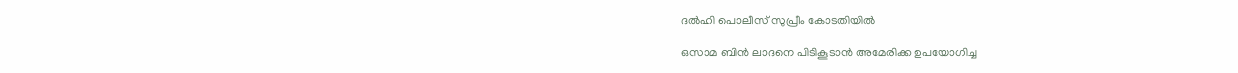ദല്‍ഹി പൊലീസ് സുപ്രീം കോടതിയില്‍

ഒസാമ ബിന്‍ ലാദനെ പിടികൂടാന്‍ അമേരിക്ക ഉപയോഗിച്ച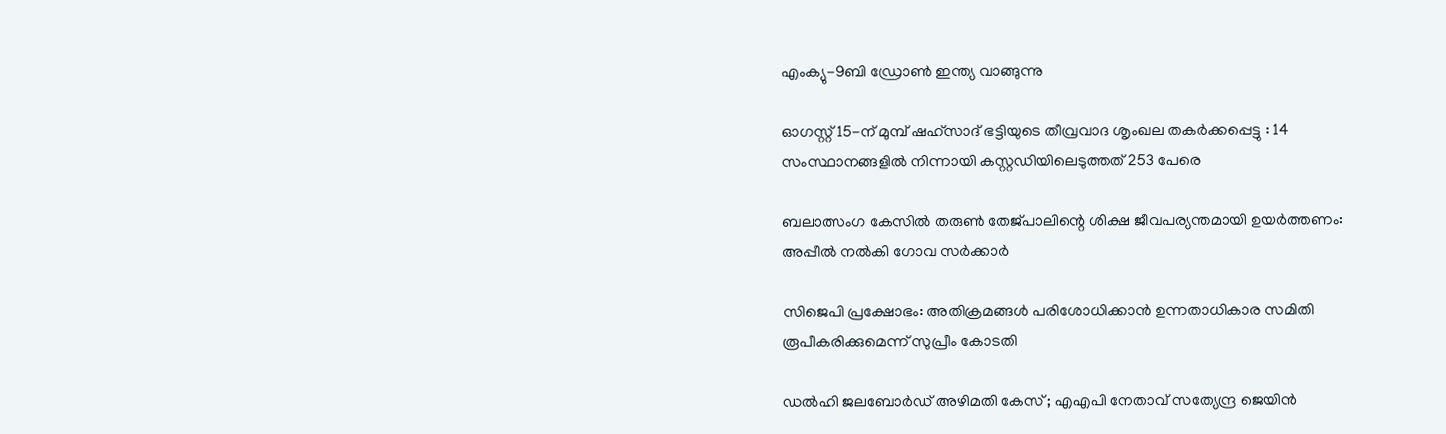എംക്യു-9ബി ഡ്രോണ്‍ ഇന്ത്യ വാങ്ങുന്നു

ഓഗസ്റ്റ് 15-ന് മുമ്പ് ഷഹ്‌സാദ് ഭട്ടിയുടെ തീവ്രവാദ ശൃംഖല തകർക്കപ്പെട്ടു : 14 സംസ്ഥാനങ്ങളിൽ നിന്നായി കസ്റ്റഡിയിലെടുത്തത് 253 പേരെ

ബലാത്സംഗ കേസില്‍ തരുണ്‍ തേജ്പാലിന്റെ ശിക്ഷ ജീവപര്യന്തമായി ഉയര്‍ത്തണം: അപ്പീല്‍ നല്‍കി ഗോവ സര്‍ക്കാര്‍

സിജെപി പ്രക്ഷോഭം: അതിക്രമങ്ങള്‍ പരിശോധിക്കാന്‍ ഉന്നതാധികാര സമിതി രൂപീകരിക്കുമെന്ന് സുപ്രീം കോടതി

ഡൽഹി ജലബോർഡ് അഴിമതി കേസ് ; എഎപി നേതാവ് സത്യേന്ദ്ര ജെയിൻ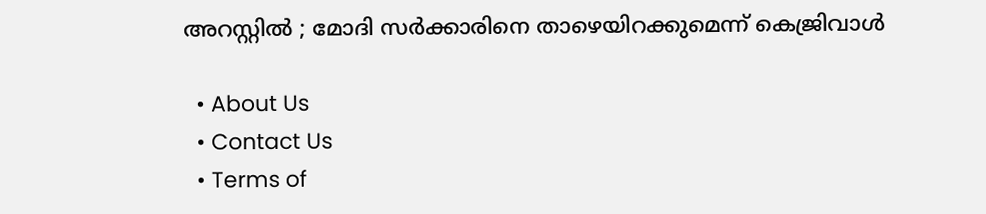അറസ്റ്റിൽ ; മോദി സർക്കാരിനെ താഴെയിറക്കുമെന്ന് കെജ്രിവാൾ

  • About Us
  • Contact Us
  • Terms of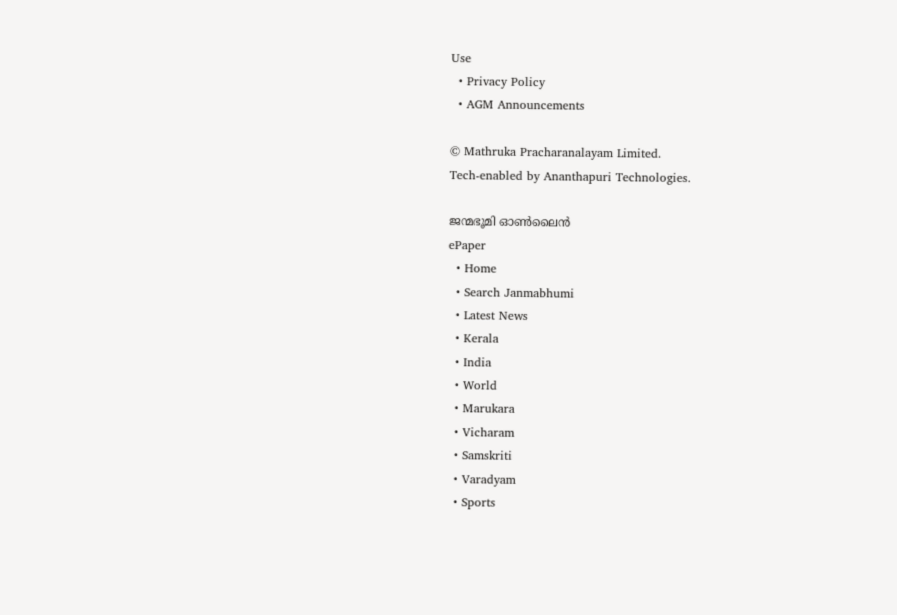Use
  • Privacy Policy
  • AGM Announcements

© Mathruka Pracharanalayam Limited.
Tech-enabled by Ananthapuri Technologies.

ജന്മഭൂമി ഓണ്‍ലൈന്‍
ePaper
  • Home
  • Search Janmabhumi
  • Latest News
  • Kerala
  • India
  • World
  • Marukara
  • Vicharam
  • Samskriti
  • Varadyam
  • Sports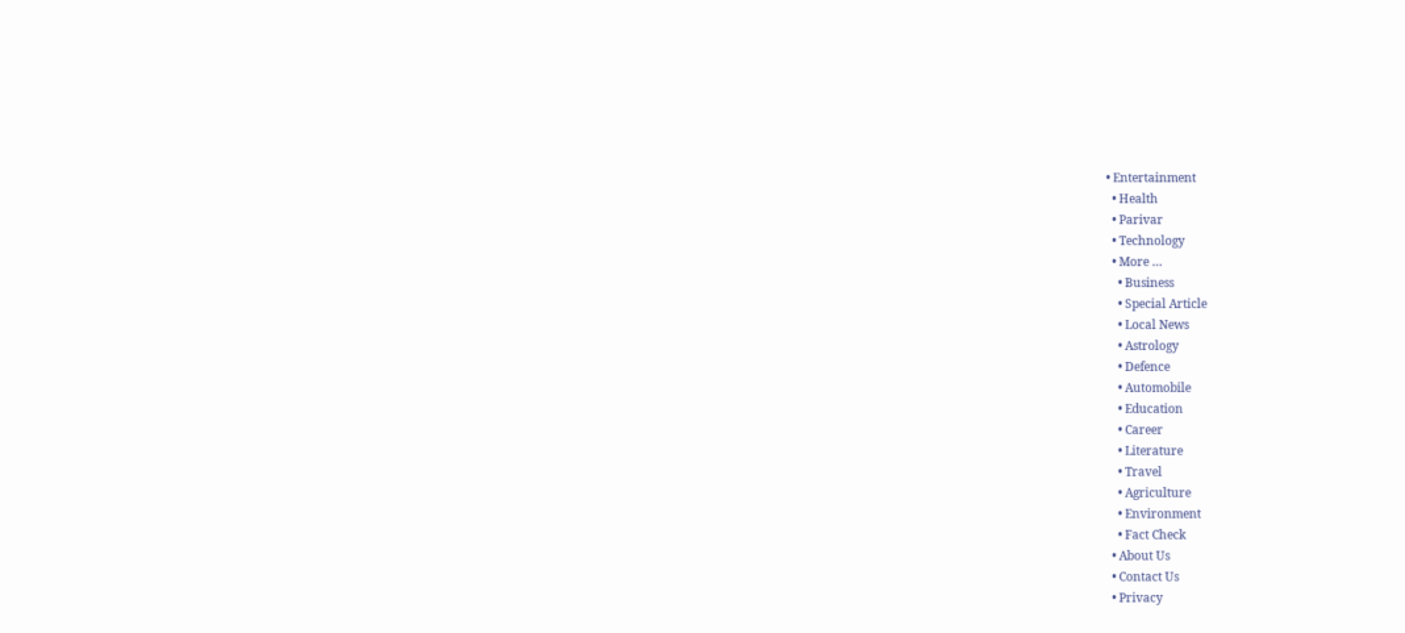• Entertainment
  • Health
  • Parivar
  • Technology
  • More …
    • Business
    • Special Article
    • Local News
    • Astrology
    • Defence
    • Automobile
    • Education
    • Career
    • Literature
    • Travel
    • Agriculture
    • Environment
    • Fact Check
  • About Us
  • Contact Us
  • Privacy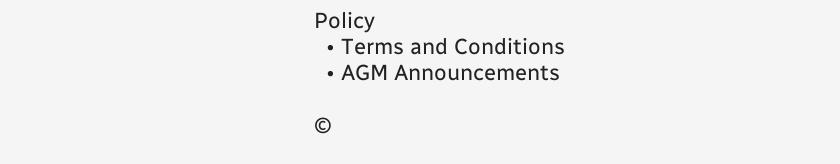Policy
  • Terms and Conditions
  • AGM Announcements

©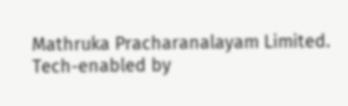Mathruka Pracharanalayam Limited.
Tech-enabled by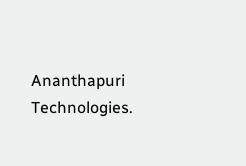Ananthapuri Technologies.